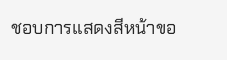ชอบการแสดงสีหน้าขอ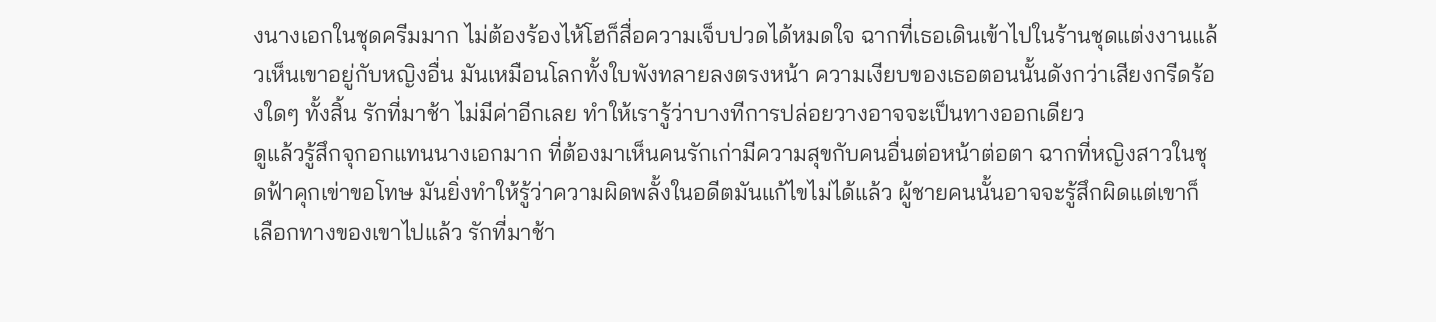งนางเอกในชุดครีมมาก ไม่ต้องร้องไห้โฮก็สื่อความเจ็บปวดได้หมดใจ ฉากที่เธอเดินเข้าไปในร้านชุดแต่งงานแล้วเห็นเขาอยู่กับหญิงอื่น มันเหมือนโลกทั้งใบพังทลายลงตรงหน้า ความเงียบของเธอตอนนั้นดังกว่าเสียงกรีดร้องใดๆ ทั้งสิ้น รักที่มาช้า ไม่มีค่าอีกเลย ทำให้เรารู้ว่าบางทีการปล่อยวางอาจจะเป็นทางออกเดียว
ดูแล้วรู้สึกจุกอกแทนนางเอกมาก ที่ต้องมาเห็นคนรักเก่ามีความสุขกับคนอื่นต่อหน้าต่อตา ฉากที่หญิงสาวในชุดฟ้าคุกเข่าขอโทษ มันยิ่งทำให้รู้ว่าความผิดพลั้งในอดีตมันแก้ไขไม่ได้แล้ว ผู้ชายคนนั้นอาจจะรู้สึกผิดแต่เขาก็เลือกทางของเขาไปแล้ว รักที่มาช้า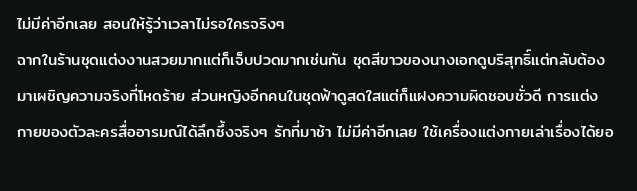ไม่มีค่าอีกเลย สอนให้รู้ว่าเวลาไม่รอใครจริงๆ
ฉากในร้านชุดแต่งงานสวยมากแต่ก็เจ็บปวดมากเช่นกัน ชุดสีขาวของนางเอกดูบริสุทธิ์แต่กลับต้องมาเผชิญความจริงที่โหดร้าย ส่วนหญิงอีกคนในชุดฟ้าดูสดใสแต่ก็แฝงความผิดชอบชั่วดี การแต่งกายของตัวละครสื่ออารมณ์ได้ลึกซึ้งจริงๆ รักที่มาช้า ไม่มีค่าอีกเลย ใช้เครื่องแต่งกายเล่าเรื่องได้ยอ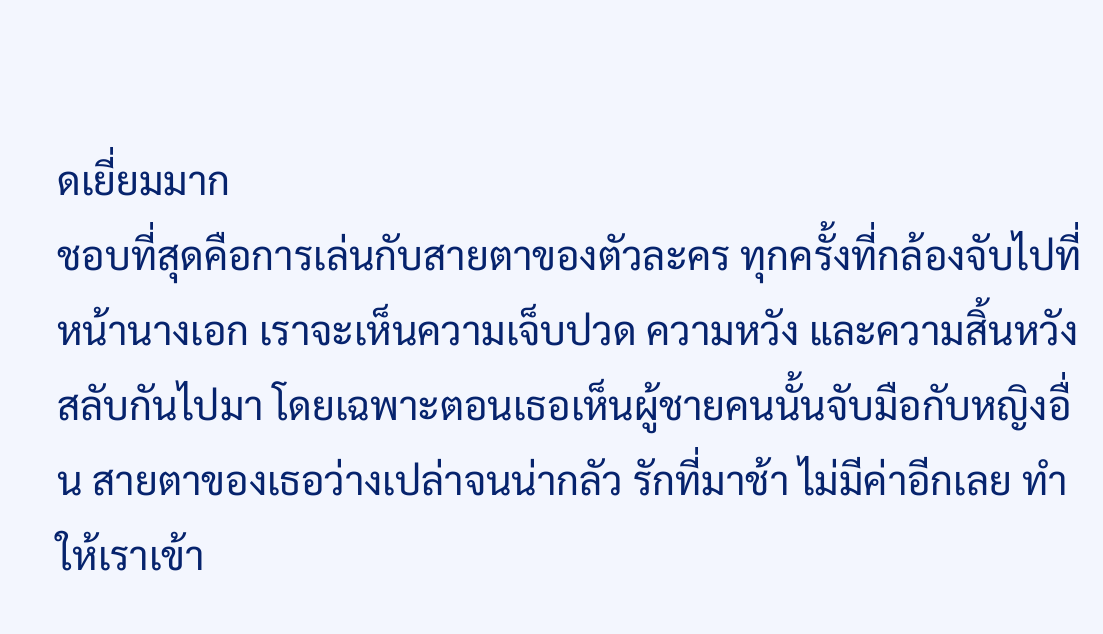ดเยี่ยมมาก
ชอบที่สุดคือการเล่นกับสายตาของตัวละคร ทุกครั้งที่กล้องจับไปที่หน้านางเอก เราจะเห็นความเจ็บปวด ความหวัง และความสิ้นหวังสลับกันไปมา โดยเฉพาะตอนเธอเห็นผู้ชายคนนั้นจับมือกับหญิงอื่น สายตาของเธอว่างเปล่าจนน่ากลัว รักที่มาช้า ไม่มีค่าอีกเลย ทำให้เราเข้า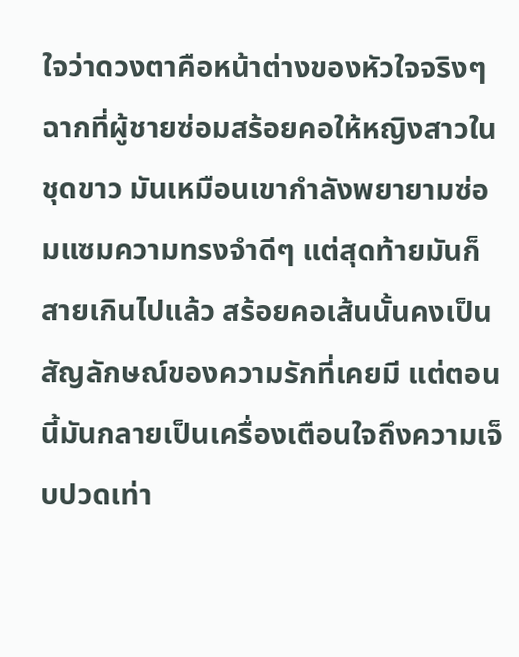ใจว่าดวงตาคือหน้าต่างของหัวใจจริงๆ
ฉากที่ผู้ชายซ่อมสร้อยคอให้หญิงสาวในชุดขาว มันเหมือนเขากำลังพยายามซ่อมแซมความทรงจำดีๆ แต่สุดท้ายมันก็สายเกินไปแล้ว สร้อยคอเส้นนั้นคงเป็นสัญลักษณ์ของความรักที่เคยมี แต่ตอนนี้มันกลายเป็นเครื่องเตือนใจถึงความเจ็บปวดเท่า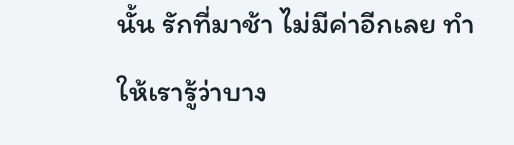นั้น รักที่มาช้า ไม่มีค่าอีกเลย ทำให้เรารู้ว่าบาง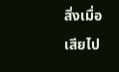สิ่งเมื่อเสียไป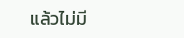แล้วไม่มี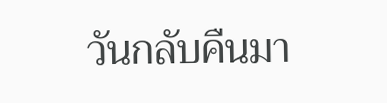วันกลับคืนมา